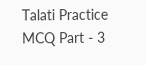Talati Practice MCQ Part - 3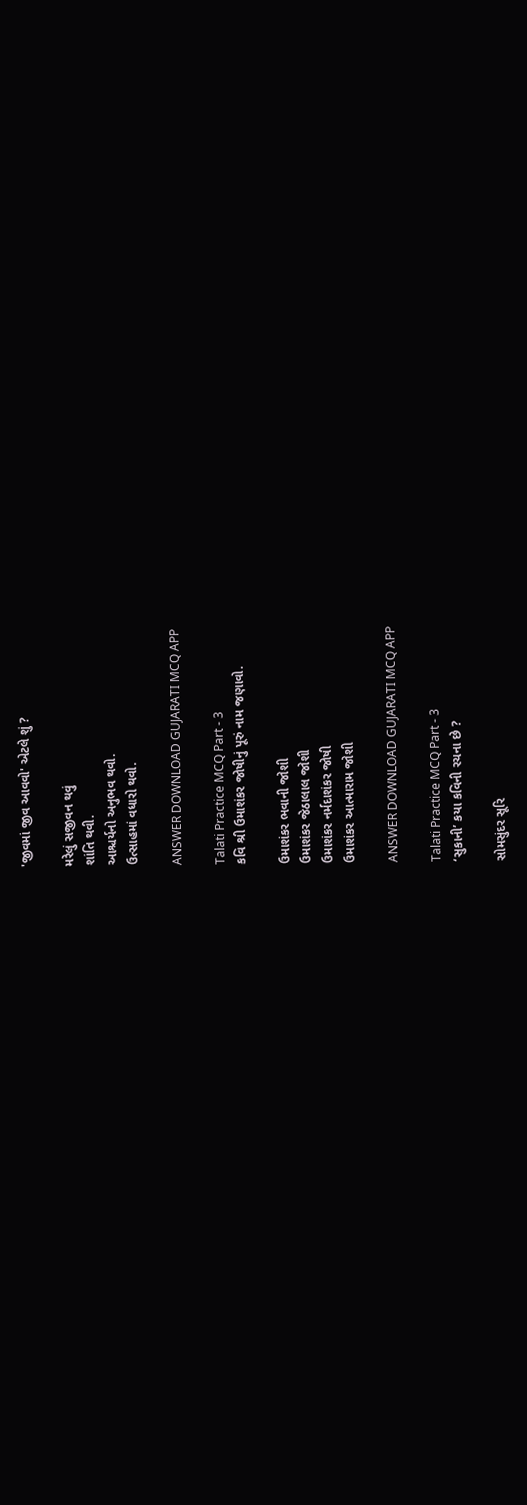'જીવમાં જીવ આવવો' એટલે શું ?

મરેલું સજીવન થવું
શાંતિ થવી.
આશ્ચર્યનો અનુભવ થવો.
ઉત્સાહમાં વધારો થવો.

ANSWER DOWNLOAD GUJARATI MCQ APP

Talati Practice MCQ Part - 3
કવિ શ્રી ઉમાશંકર જોષીનું પૂરું નામ જણાવો.

ઉમાશંકર ભવાની જોશી
ઉમાશંકર જેઠાલાલ જોશી
ઉમાશંકર નર્મદાશંકર જોષી
ઉમાશંકર આત્મારામ જોશી

ANSWER DOWNLOAD GUJARATI MCQ APP

Talati Practice MCQ Part - 3
‘સુકાની’ કયા કવિની રચના છે ?

સોમસુંદર સૂરિ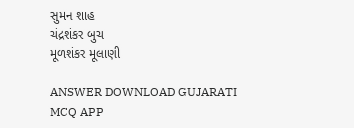સુમન શાહ
ચંદ્રશંકર બુચ
મૂળશંકર મૂલાણી

ANSWER DOWNLOAD GUJARATI MCQ APP